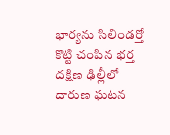భార్యను సిలిండర్తో కొట్టి చంపిన భర్త
దక్షిణ ఢిల్లీలో దారుణ ఘటన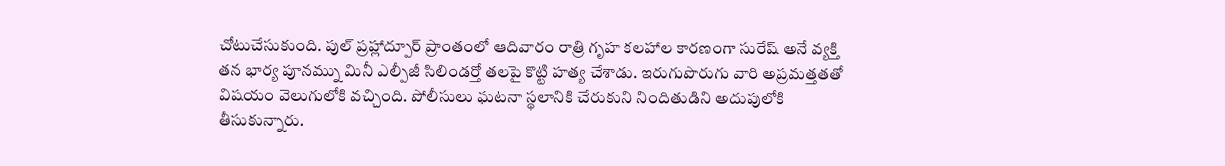చోటుచేసుకుంది. పుల్ ప్రహ్లాద్పూర్ ప్రాంతంలో ఆదివారం రాత్రి గృహ కలహాల కారణంగా సురేష్ అనే వ్యక్తి తన భార్య పూనమ్ను మినీ ఎల్పీజీ సిలిండర్తో తలపై కొట్టి హత్య చేశాడు. ఇరుగుపొరుగు వారి అప్రమత్తతతో విషయం వెలుగులోకి వచ్చింది. పోలీసులు ఘటనా స్థలానికి చేరుకుని నిందితుడిని అదుపులోకి తీసుకున్నారు.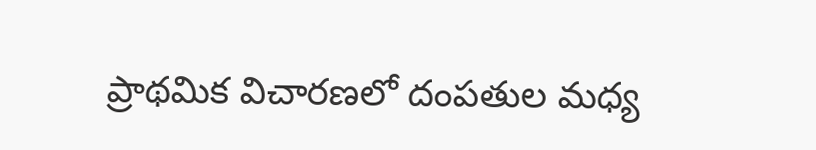ప్రాథమిక విచారణలో దంపతుల మధ్య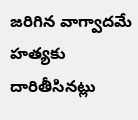జరిగిన వాగ్వాదమే హత్యకు దారితీసినట్లు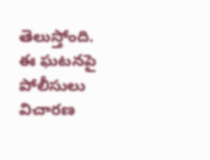తెలుస్తోంది. ఈ ఘటనపై పోలీసులు విచారణ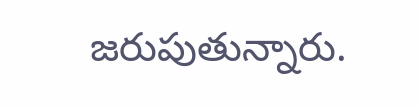జరుపుతున్నారు.